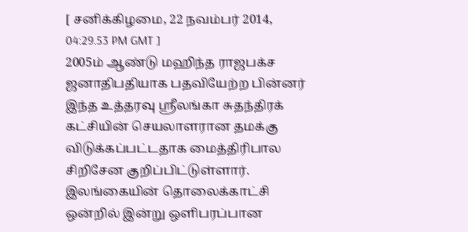[ சனிக்கிழமை, 22 நவம்பர் 2014, 04:29.53 PM GMT ]
2005ம் ஆண்டு மஹிந்த ராஜபக்ச ஜனாதிபதியாக பதவியேற்ற பின்னர் இந்த உத்தரவு ஸ்ரீலங்கா சுதந்திரக் கட்சியின் செயலாளரான தமக்கு விடுக்கப்பட்டதாக மைத்திரிபால சிறிசேன குறிப்பிட்டுள்ளார்.
இலங்கையின் தொலைக்காட்சி ஒன்றில் இன்று ஒளிபரப்பான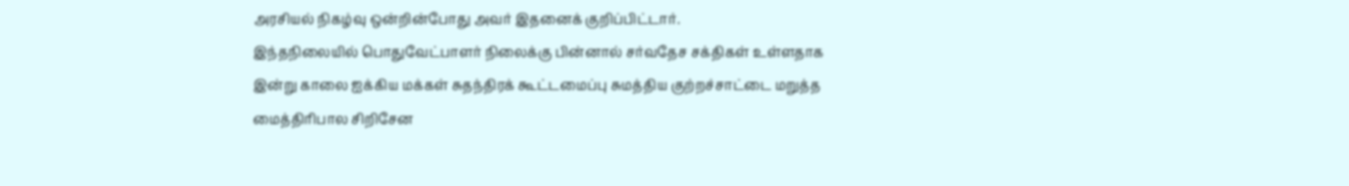அரசியல் நிகழ்வு ஒன்றின்போது அவர் இதனைக் குறிப்பிட்டார்.
இந்தநிலையில் பொதுவேட்பாளர் நிலைக்கு பின்னால் சர்வதேச சக்திகள் உள்ளதாக இன்று காலை ஐக்கிய மக்கள் சுதந்திரக் கூட்டமைப்பு சுமத்திய குற்றச்சாட்டை மறுத்த மைத்திரிபால சிறிசேன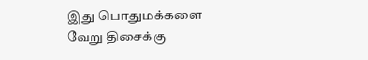இது பொதுமக்களை வேறு திசைக்கு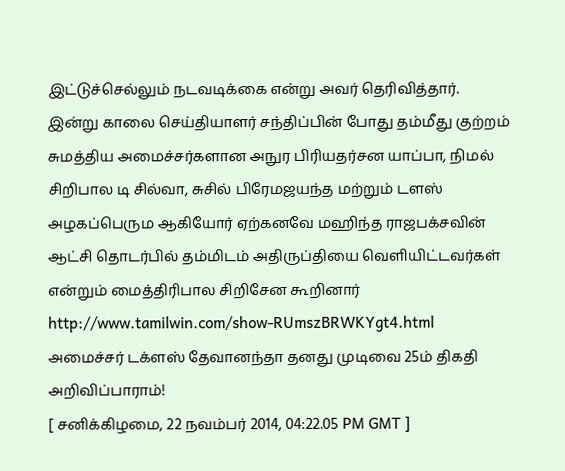இட்டுச்செல்லும் நடவடிக்கை என்று அவர் தெரிவித்தார்.
இன்று காலை செய்தியாளர் சந்திப்பின் போது தம்மீது குற்றம் சுமத்திய அமைச்சர்களான அநுர பிரியதர்சன யாப்பா, நிமல் சிறிபால டி சில்வா, சுசில் பிரேமஜயந்த மற்றும் டளஸ் அழகப்பெரும ஆகியோர் ஏற்கனவே மஹிந்த ராஜபக்சவின் ஆட்சி தொடர்பில் தம்மிடம் அதிருப்தியை வெளியிட்டவர்கள் என்றும் மைத்திரிபால சிறிசேன கூறினார்
http://www.tamilwin.com/show-RUmszBRWKYgt4.html
அமைச்சர் டக்ளஸ் தேவானந்தா தனது முடிவை 25ம் திகதி அறிவிப்பாராம்!
[ சனிக்கிழமை, 22 நவம்பர் 2014, 04:22.05 PM GMT ]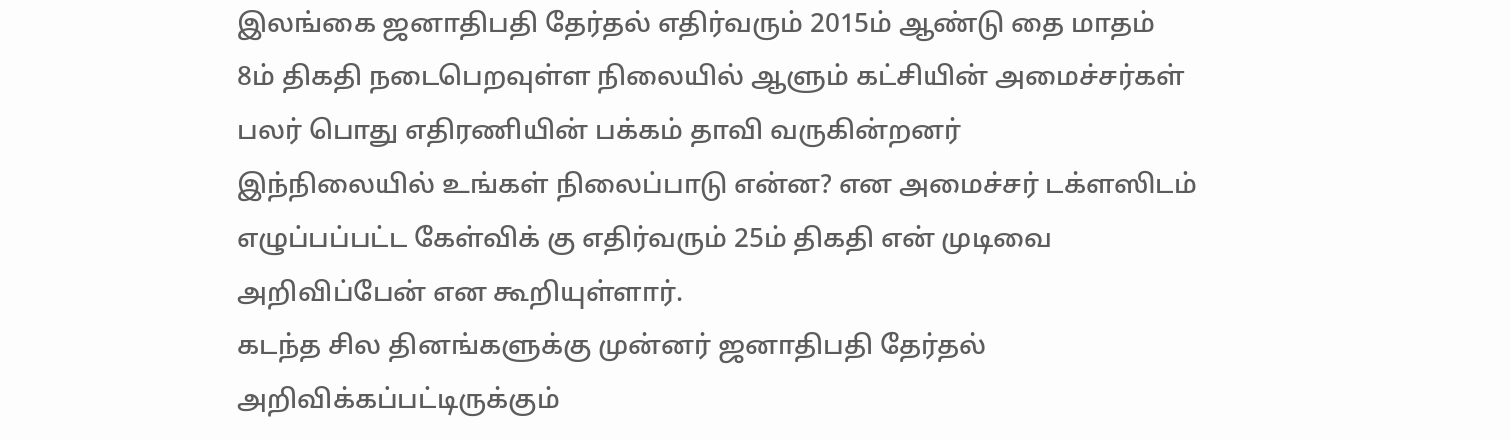இலங்கை ஜனாதிபதி தேர்தல் எதிர்வரும் 2015ம் ஆண்டு தை மாதம் 8ம் திகதி நடைபெறவுள்ள நிலையில் ஆளும் கட்சியின் அமைச்சர்கள் பலர் பொது எதிரணியின் பக்கம் தாவி வருகின்றனர்
இந்நிலையில் உங்கள் நிலைப்பாடு என்ன? என அமைச்சர் டக்ளஸிடம் எழுப்பப்பட்ட கேள்விக் கு எதிர்வரும் 25ம் திகதி என் முடிவை அறிவிப்பேன் என கூறியுள்ளார்.
கடந்த சில தினங்களுக்கு முன்னர் ஜனாதிபதி தேர்தல் அறிவிக்கப்பட்டிருக்கும்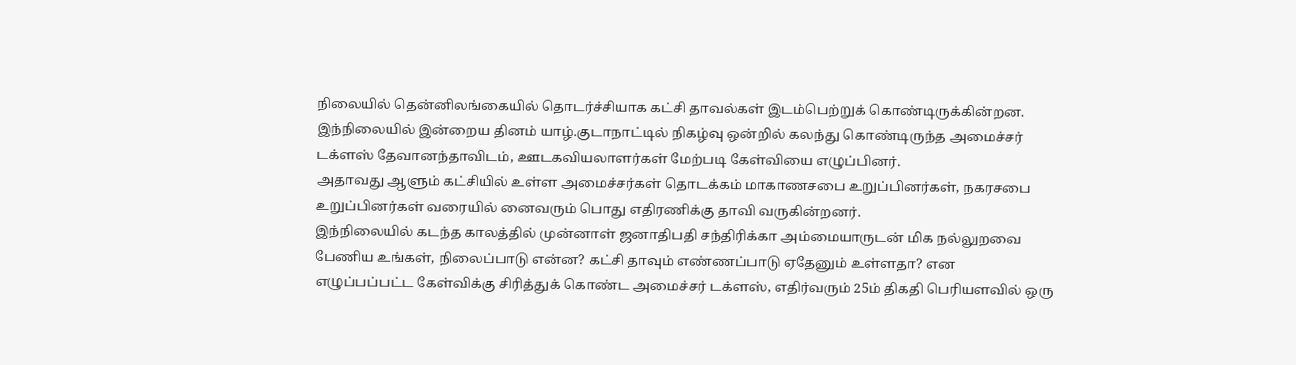நிலையில் தென்னிலங்கையில் தொடர்ச்சியாக கட்சி தாவல்கள் இடம்பெற்றுக் கொண்டிருக்கின்றன.
இந்நிலையில் இன்றைய தினம் யாழ்.குடாநாட்டில் நிகழ்வு ஒன்றில் கலந்து கொண்டிருந்த அமைச்சர் டக்ளஸ் தேவானந்தாவிடம், ஊடகவியலாளர்கள் மேற்படி கேள்வியை எழுப்பினர்.
அதாவது ஆளும் கட்சியில் உள்ள அமைச்சர்கள் தொடக்கம் மாகாணசபை உறுப்பினர்கள், நகரசபை உறுப்பினர்கள் வரையில் னைவரும் பொது எதிரணிக்கு தாவி வருகின்றனர்.
இந்நிலையில் கடந்த காலத்தில் முன்னாள் ஜனாதிபதி சந்திரிக்கா அம்மையாருடன் மிக நல்லுறவை பேணிய உங்கள், நிலைப்பாடு என்ன? கட்சி தாவும் எண்ணப்பாடு ஏதேனும் உள்ளதா? என எழுப்பப்பட்ட கேள்விக்கு சிரித்துக் கொண்ட அமைச்சர் டக்ளஸ், எதிர்வரும் 25ம் திகதி பெரியளவில் ஒரு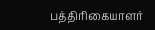பத்திரிகையாளர்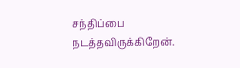சந்திப்பை நடத்தவிருக்கிறேன்.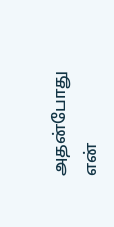அதன்போது என்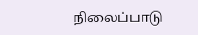நிலைப்பாடு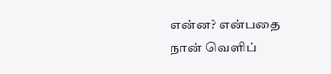என்ன? என்பதை நான் வெளிப்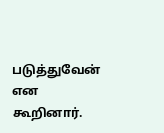படுத்துவேன் என கூறினார்.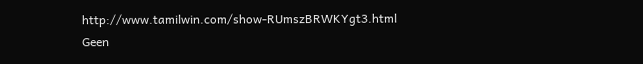http://www.tamilwin.com/show-RUmszBRWKYgt3.html
Geen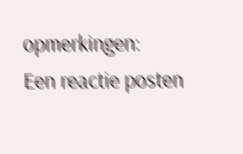opmerkingen:
Een reactie posten